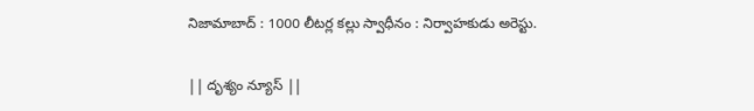నిజామాబాద్ : 1000 లీటర్ల కల్లు స్వాధీనం : నిర్వాహకుడు అరెస్టు.

|| దృశ్యం న్యూస్ ||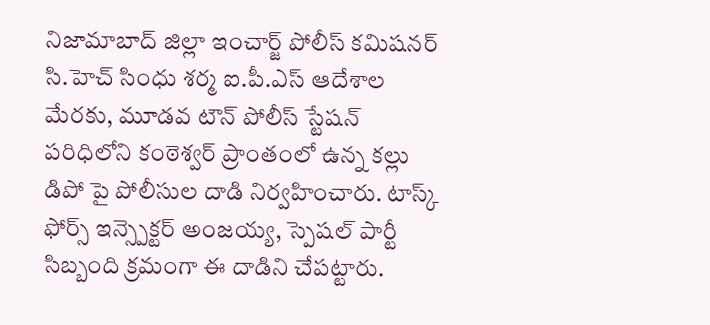నిజామాబాద్ జిల్లా ఇంచార్జ్ పోలీస్ కమిషనర్ సి.హెచ్ సింధు శర్మ ఐ.పీ.ఎస్ ఆదేశాల మేరకు, మూడవ టౌన్ పోలీస్ స్టేషన్ పరిధిలోని కంఠెశ్వర్ ప్రాంతంలో ఉన్న కల్లు డిపో పై పోలీసుల దాడి నిర్వహించారు. టాస్క్ ఫోర్స్ ఇన్స్పెక్టర్ అంజయ్య, స్పెషల్ పార్టీ సిబ్బంది క్రమంగా ఈ దాడిని చేపట్టారు.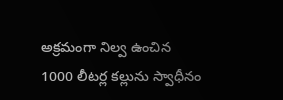అక్రమంగా నిల్వ ఉంచిన 1000 లీటర్ల కల్లును స్వాధీనం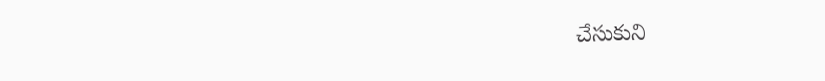చేసుకుని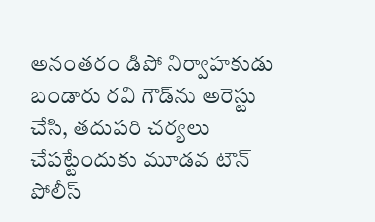అనంతరం డిపో నిర్వాహకుడు బండారు రవి గౌడ్‌ను అరెస్టు చేసి, తదుపరి చర్యలు చేపట్టేందుకు మూడవ టౌన్ పోలీస్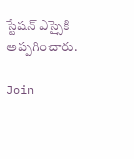స్టేషన్ ఎస్సైకి అప్పగించారు.

Join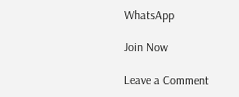WhatsApp

Join Now

Leave a Comment